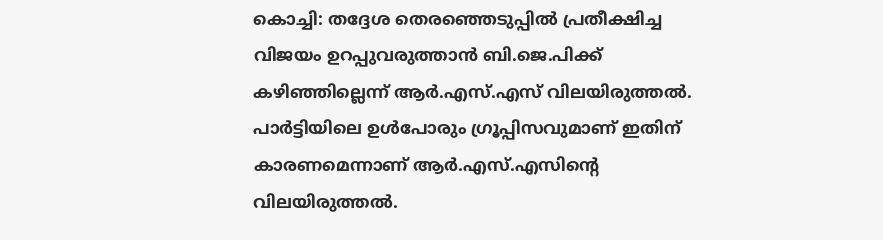കൊച്ചി: തദ്ദേശ തെരഞ്ഞെടുപ്പില്‍ പ്രതീക്ഷിച്ച വിജയം ഉറപ്പുവരുത്താന്‍ ബി.ജെ.പിക്ക് കഴിഞ്ഞില്ലെന്ന് ആര്‍.എസ്.എസ് വിലയിരുത്തല്‍. പാര്‍ട്ടിയിലെ ഉള്‍പോരും ഗ്രൂപ്പിസവുമാണ് ഇതിന് കാരണമെന്നാണ് ആര്‍.എസ്.എസിന്റെ വിലയിരുത്തല്‍.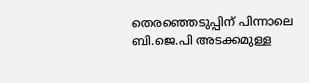തെരഞ്ഞെടുപ്പിന് പിന്നാലെ ബി.ജെ.പി അടക്കമുള്ള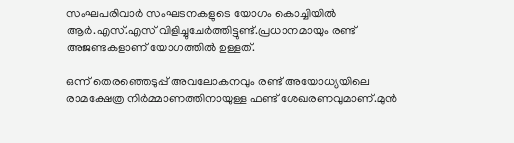സംഘപരിവാര്‍ സംഘടനകളുടെ യോഗം കൊച്ചിയില്‍ ആര്‍.എസ്.എസ് വിളിച്ചുചേര്‍ത്തിട്ടുണ്ട്.പ്രധാനമായും രണ്ട് അജണ്ടകളാണ് യോഗത്തില്‍ ഉള്ളത്.

ഒന്ന് തെരഞ്ഞെടുപ്പ് അവലോകനവും രണ്ട് അയോധ്യയിലെ രാമക്ഷേത്ര നിര്‍മ്മാണത്തിനായുള്ള ഫണ്ട് ശേഖരണവുമാണ്.മുന്‍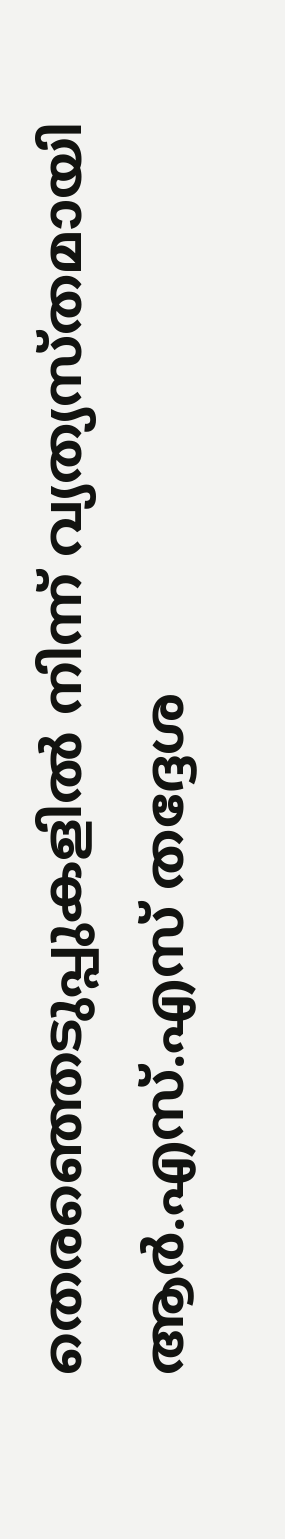തെരഞ്ഞെടുപ്പുകളില്‍ നിന്ന് വ്യത്യസ്തമായി ആര്‍.എസ്.എസ് തദ്ദേശ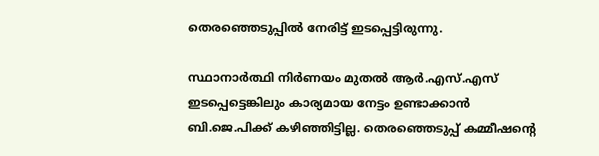തെരഞ്ഞെടുപ്പില്‍ നേരിട്ട് ഇടപ്പെട്ടിരുന്നു.

സ്ഥാനാര്‍ത്ഥി നിര്‍ണയം മുതല്‍ ആര്‍.എസ്.എസ് ഇടപ്പെട്ടെങ്കിലും കാര്യമായ നേട്ടം ഉണ്ടാക്കാന്‍ ബി.ജെ.പിക്ക് കഴിഞ്ഞിട്ടില്ല. തെരഞ്ഞെടുപ്പ് കമ്മീഷന്റെ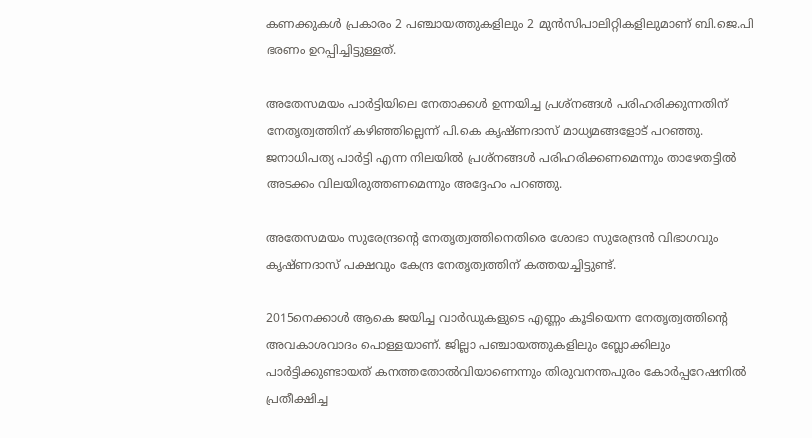കണക്കുകള്‍ പ്രകാരം 2 പഞ്ചായത്തുകളിലും 2 മുന്‍സിപാലിറ്റികളിലുമാണ് ബി.ജെ.പി ഭരണം ഉറപ്പിച്ചിട്ടുള്ളത്.

അതേസമയം പാര്‍ട്ടിയിലെ നേതാക്കള്‍ ഉന്നയിച്ച പ്രശ്‌നങ്ങള്‍ പരിഹരിക്കുന്നതിന് നേതൃത്വത്തിന് കഴിഞ്ഞില്ലെന്ന് പി.കെ കൃഷ്ണദാസ് മാധ്യമങ്ങളോട് പറഞ്ഞു. ജനാധിപത്യ പാര്‍ട്ടി എന്ന നിലയില്‍ പ്രശ്‌നങ്ങള്‍ പരിഹരിക്കണമെന്നും താഴേതട്ടില്‍ അടക്കം വിലയിരുത്തണമെന്നും അദ്ദേഹം പറഞ്ഞു.

അതേസമയം സുരേന്ദ്രന്റെ നേതൃത്വത്തിനെതിരെ ശോഭാ സുരേന്ദ്രന്‍ വിഭാഗവും കൃഷ്ണദാസ് പക്ഷവും കേന്ദ്ര നേതൃത്വത്തിന് കത്തയച്ചിട്ടുണ്ട്.

2015നെക്കാള്‍ ആകെ ജയിച്ച വാര്‍ഡുകളുടെ എണ്ണം കൂടിയെന്ന നേതൃത്വത്തിന്റെ അവകാശവാദം പൊള്ളയാണ്. ജില്ലാ പഞ്ചായത്തുകളിലും ബ്ലോക്കിലും പാര്‍ട്ടിക്കുണ്ടായത് കനത്തതോല്‍വിയാണെന്നും തിരുവനന്തപുരം കോര്‍പ്പറേഷനില്‍ പ്രതീക്ഷിച്ച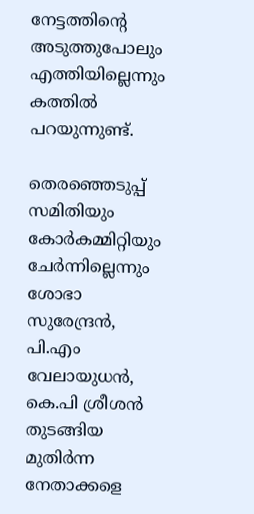നേട്ടത്തിന്റെ അടുത്തുപോലും എത്തിയില്ലെന്നും കത്തില്‍ പറയുന്നുണ്ട്.

തെരഞ്ഞെടുപ്പ് സമിതിയും കോര്‍കമ്മിറ്റിയും ചേര്‍ന്നില്ലെന്നും ശോഭാ സുരേന്ദ്രന്‍, പി.എം വേലായുധന്‍, കെ.പി ശ്രീശന്‍ തുടങ്ങിയ മുതിര്‍ന്ന നേതാക്കളെ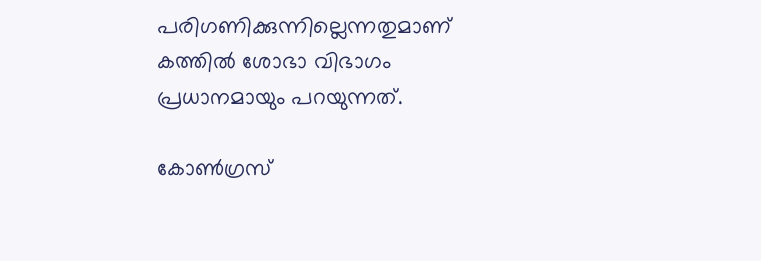പരിഗണിക്കുന്നില്ലെന്നതുമാണ് കത്തില്‍ ശോഭാ വിഭാഗം പ്രധാനമായും പറയുന്നത്.

കോണ്‍ഗ്രസ്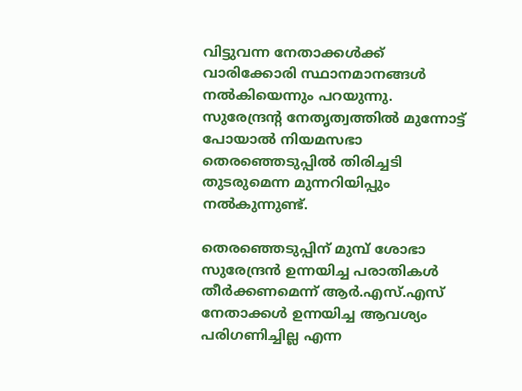വിട്ടുവന്ന നേതാക്കള്‍ക്ക് വാരിക്കോരി സ്ഥാനമാനങ്ങള്‍ നല്‍കിയെന്നും പറയുന്നു. സുരേന്ദ്രന്റ നേതൃത്വത്തില്‍ മുന്നോട്ട് പോയാല്‍ നിയമസഭാ തെരഞ്ഞെടുപ്പില്‍ തിരിച്ചടി തുടരുമെന്ന മുന്നറിയിപ്പും നല്‍കുന്നുണ്ട്.

തെരഞ്ഞെടുപ്പിന് മുമ്പ് ശോഭാ സുരേന്ദ്രന്‍ ഉന്നയിച്ച പരാതികള്‍ തീര്‍ക്കണമെന്ന് ആര്‍.എസ്.എസ് നേതാക്കള്‍ ഉന്നയിച്ച ആവശ്യം പരിഗണിച്ചില്ല എന്ന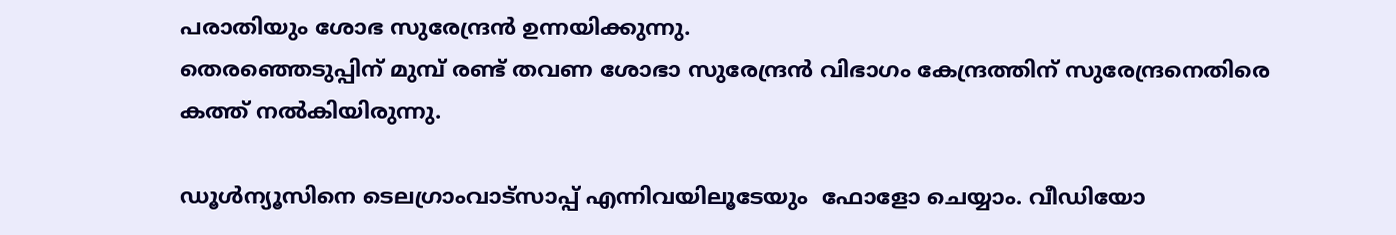പരാതിയും ശോഭ സുരേന്ദ്രന്‍ ഉന്നയിക്കുന്നു.
തെരഞ്ഞെടുപ്പിന് മുമ്പ് രണ്ട് തവണ ശോഭാ സുരേന്ദ്രന്‍ വിഭാഗം കേന്ദ്രത്തിന് സുരേന്ദ്രനെതിരെ കത്ത് നല്‍കിയിരുന്നു.

ഡൂള്‍ന്യൂസിനെ ടെലഗ്രാംവാട്‌സാപ്പ് എന്നിവയിലൂടേയും  ഫോളോ ചെയ്യാം. വീഡിയോ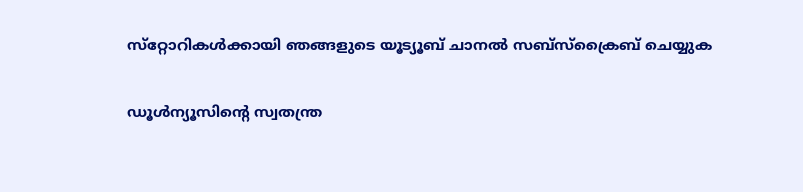സ്‌റ്റോറികള്‍ക്കായി ഞങ്ങളുടെ യൂട്യൂബ് ചാനല്‍ സബ്‌സ്‌ക്രൈബ് ചെയ്യുക

ഡൂള്‍ന്യൂസിന്റെ സ്വതന്ത്ര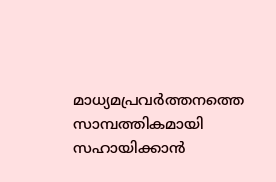മാധ്യമപ്രവര്‍ത്തനത്തെ സാമ്പത്തികമായി സഹായിക്കാന്‍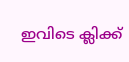ഇവിടെ ക്ലിക്ക്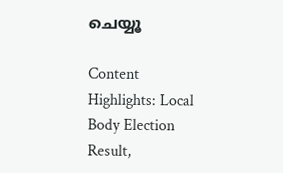ചെയ്യൂ

Content Highlights: Local Body Election Result,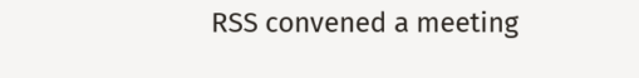RSS convened a meeting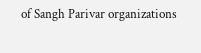of Sangh Parivar organizations